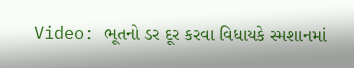Video: ભૂતનો ડર દૂર કરવા વિધાયકે સ્મશાનમાં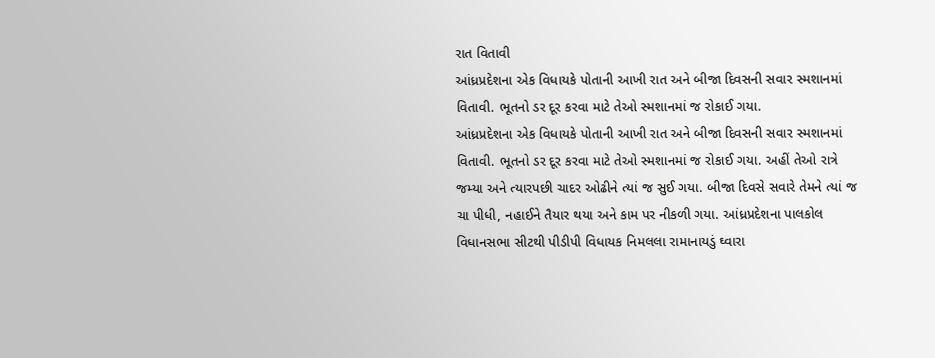રાત વિતાવી
આંધ્રપ્રદેશના એક વિધાયકે પોતાની આખી રાત અને બીજા દિવસની સવાર સ્મશાનમાં વિતાવી. ભૂતનો ડર દૂર કરવા માટે તેઓ સ્મશાનમાં જ રોકાઈ ગયા.
આંધ્રપ્રદેશના એક વિધાયકે પોતાની આખી રાત અને બીજા દિવસની સવાર સ્મશાનમાં વિતાવી. ભૂતનો ડર દૂર કરવા માટે તેઓ સ્મશાનમાં જ રોકાઈ ગયા. અહીં તેઓ રાત્રે જમ્યા અને ત્યારપછી ચાદર ઓઢીને ત્યાં જ સુઈ ગયા. બીજા દિવસે સવારે તેમને ત્યાં જ ચા પીધી, નહાઈને તૈયાર થયા અને કામ પર નીકળી ગયા. આંધ્રપ્રદેશના પાલકોલ વિધાનસભા સીટથી પીડીપી વિધાયક નિમલલા રામાનાયડું ઘ્વારા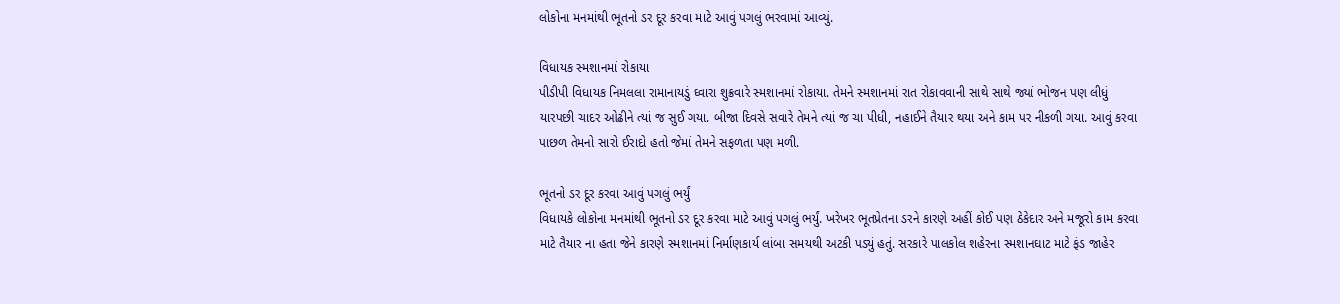લોકોના મનમાંથી ભૂતનો ડર દૂર કરવા માટે આવું પગલું ભરવામાં આવ્યું.

વિધાયક સ્મશાનમાં રોકાયા
પીડીપી વિધાયક નિમલલા રામાનાયડું ઘ્વારા શુક્રવારે સ્મશાનમાં રોકાયા. તેમને સ્મશાનમાં રાત રોકાવવાની સાથે સાથે જ્યાં ભોજન પણ લીધું યારપછી ચાદર ઓઢીને ત્યાં જ સુઈ ગયા. બીજા દિવસે સવારે તેમને ત્યાં જ ચા પીધી, નહાઈને તૈયાર થયા અને કામ પર નીકળી ગયા. આવું કરવા પાછળ તેમનો સારો ઈરાદો હતો જેમાં તેમને સફળતા પણ મળી.

ભૂતનો ડર દૂર કરવા આવું પગલું ભર્યું
વિધાયકે લોકોના મનમાંથી ભૂતનો ડર દૂર કરવા માટે આવું પગલું ભર્યું. ખરેખર ભૂતપ્રેતના ડરને કારણે અહીં કોઈ પણ ઠેકેદાર અને મજૂરો કામ કરવા માટે તૈયાર ના હતા જેને કારણે સ્મશાનમાં નિર્માણકાર્ય લાંબા સમયથી અટકી પડ્યું હતું. સરકારે પાલકોલ શહેરના સ્મશાનઘાટ માટે ફંડ જાહેર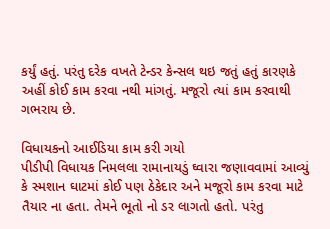કર્યું હતું. પરંતુ દરેક વખતે ટેન્ડર કેન્સલ થઇ જતું હતું કારણકે અહીં કોઈ કામ કરવા નથી માંગતું. મજૂરો ત્યાં કામ કરવાથી ગભરાય છે.

વિધાયકનો આઈડિયા કામ કરી ગયો
પીડીપી વિધાયક નિમલલા રામાનાયડું ઘ્વારા જણાવવામાં આવ્યું કે સ્મશાન ઘાટમાં કોઈ પણ ઠેકેદાર અને મજૂરો કામ કરવા માટે તૈયાર ના હતા. તેમને ભૂતો નો ડર લાગતો હતો. પરંતુ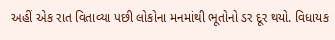અહીં એક રાત વિતાવ્યા પછી લોકોના મનમાંથી ભૂતોનો ડર દૂર થયો. વિધાયક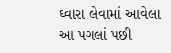ઘ્વારા લેવામાં આવેલા આ પગલાં પછી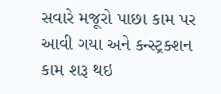સવારે મજૂરો પાછા કામ પર આવી ગયા અને કન્સ્ટ્રક્શન કામ શરૂ થઇ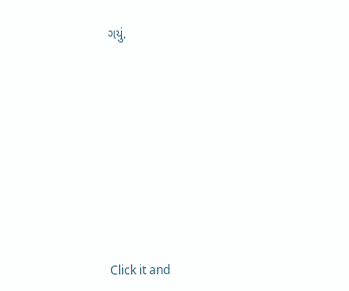ગયું.












Click it and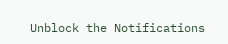Unblock the Notifications